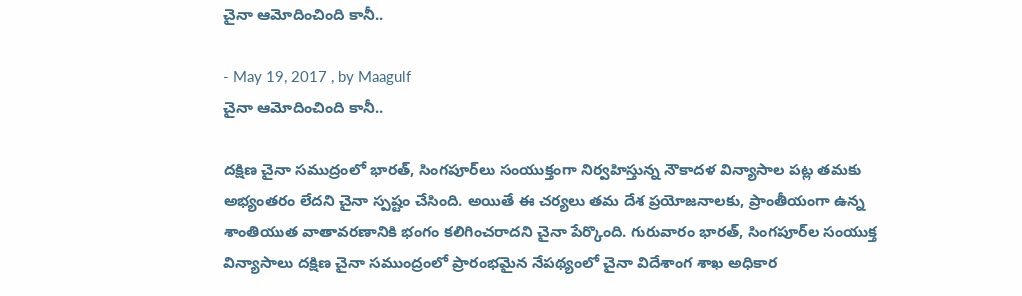చైనా ఆమోదించింది కానీ..

- May 19, 2017 , by Maagulf
చైనా ఆమోదించింది కానీ..

దక్షిణ చైనా సముద్రంలో భారత్‌, సింగపూర్‌లు సంయుక్తంగా నిర్వహిస్తున్న నౌకాదళ విన్యాసాల పట్ల తమకు అభ్యంతరం లేదని చైనా స్పష్టం చేసింది. అయితే ఈ చర్యలు తమ దేశ ప్రయోజనాలకు, ప్రాంతీయంగా ఉన్న శాంతియుత వాతావరణానికి భంగం కలిగించరాదని చైనా పేర్కొంది. గురువారం భారత్‌, సింగపూర్‌ల సంయుక్త విన్యాసాలు దక్షిణ చైనా సముంద్రంలో ప్రారంభమైన నేపథ్యంలో చైనా విదేశాంగ శాఖ అధికార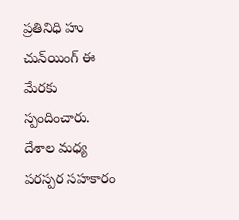ప్రతినిధి హు చున్‌యింగ్‌ ఈ మేరకు స్పందించారు. దేశాల మధ్య పరస్పర సహకారం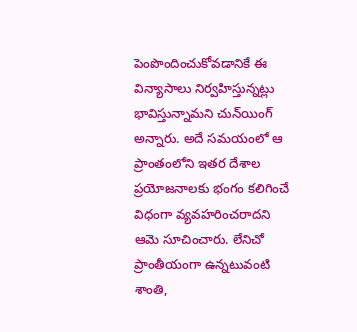పెంపొందించుకోవడానికే ఈ విన్యాసాలు నిర్వహిస్తున్నట్లు భావిస్తున్నామని చున్‌యింగ్‌ అన్నారు. అదే సమయంలో ఆ ప్రాంతంలోని ఇతర దేశాల ప్రయోజనాలకు భంగం కలిగించే విధంగా వ్యవహరించరాదని ఆమె సూచించారు. లేనిచో ప్రాంతీయంగా ఉన్నటువంటి శాంతి,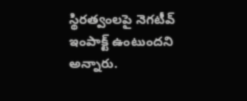స్థిరత్వంలపై నెగటీవ్‌ ఇంపాక్ట్‌ ఉంటుందని అన్నారు.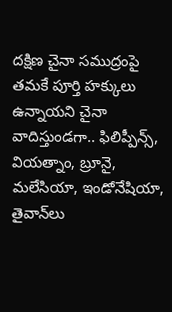దక్షిణ చైనా సముద్రంపై తమకే పూర్తి హక్కులు ఉన్నాయని చైనా వాదిస్తుండగా.. ఫిలిప్పీన్స్‌, వియత్నాం, బ్రూనై, మలేసియా, ఇండోనేషియా, తైవాన్‌లు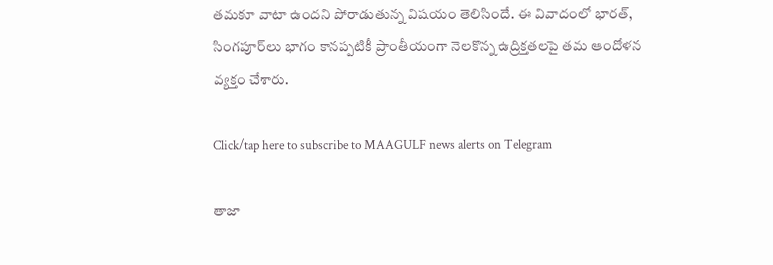తమకూ వాటా ఉందని పోరాడుతున్న విషయం తెలిసిందే. ఈ వివాదంలో భారత్‌, సింగపూర్‌లు భాగం కానప్పటికీ ప్రాంతీయంగా నెలకొన్న ఉద్రిక్తతలపై తమ ఆందోళన వ్యక్తం చేశారు.

Click/tap here to subscribe to MAAGULF news alerts on Telegram

తాజా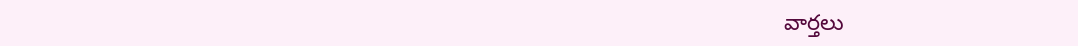వార్తలు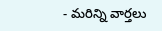- మరిన్ని వార్తలు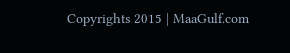Copyrights 2015 | MaaGulf.com